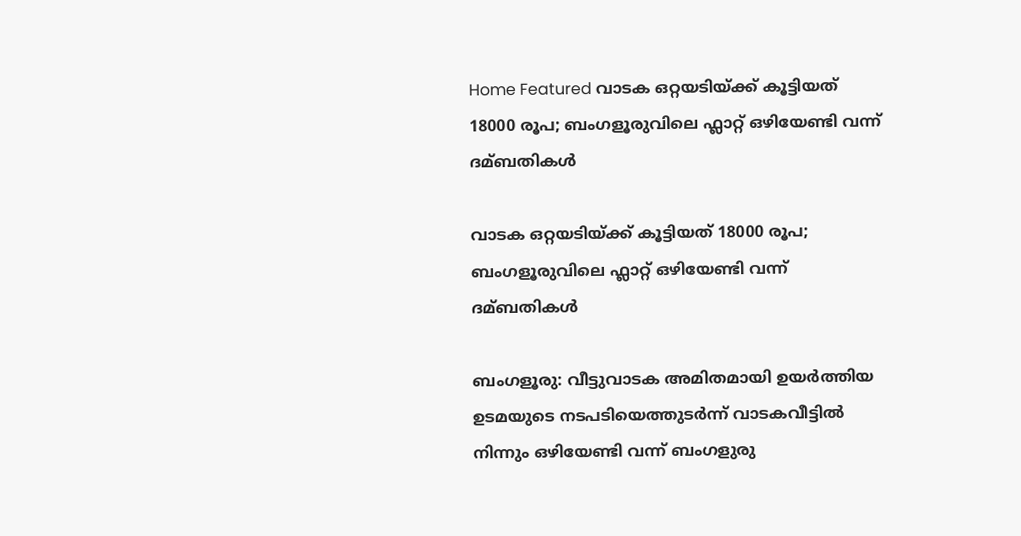Home Featured വാടക ഒറ്റയടിയ്ക്ക് കൂട്ടിയത് 18000 രൂപ; ബംഗളൂരുവിലെ ഫ്ലാറ്റ് ഒഴിയേണ്ടി വന്ന് ദമ്ബതികള്‍

വാടക ഒറ്റയടിയ്ക്ക് കൂട്ടിയത് 18000 രൂപ; ബംഗളൂരുവിലെ ഫ്ലാറ്റ് ഒഴിയേണ്ടി വന്ന് ദമ്ബതികള്‍

ബംഗളൂരു: വീട്ടുവാടക അമിതമായി ഉയര്‍ത്തിയ ഉടമയുടെ നടപടിയെത്തുടര്‍ന്ന് വാടകവീട്ടില്‍ നിന്നും ഒഴിയേണ്ടി വന്ന് ബംഗളുരു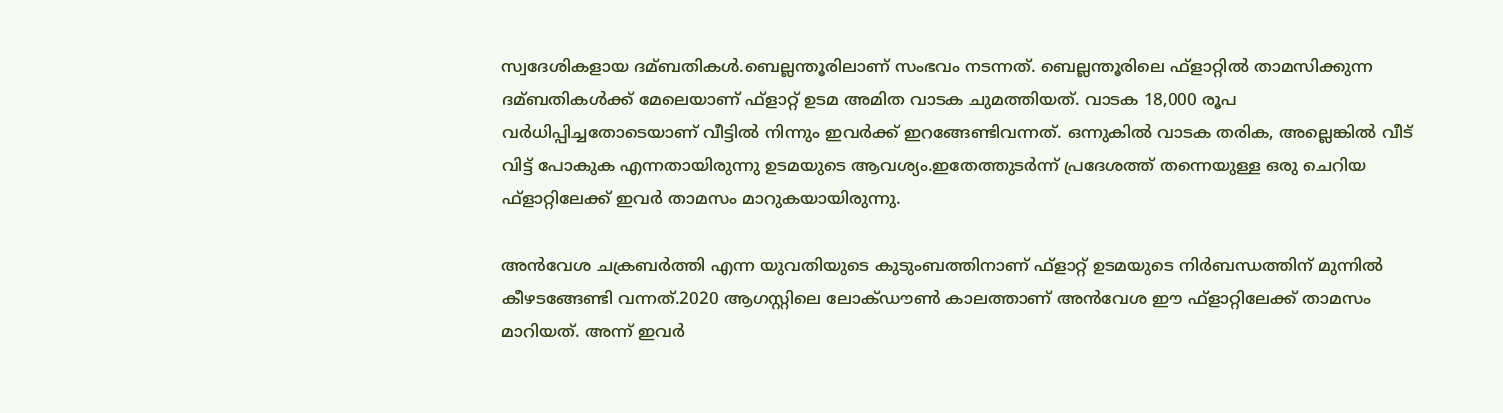സ്വദേശികളായ ദമ്ബതികള്‍.ബെല്ലന്തൂരിലാണ് സംഭവം നടന്നത്. ബെല്ലന്തൂരിലെ ഫ്‌ളാറ്റില്‍ താമസിക്കുന്ന ദമ്ബതികള്‍ക്ക് മേലെയാണ് ഫ്‌ളാറ്റ് ഉടമ അമിത വാടക ചുമത്തിയത്. വാടക 18,000 രൂപ വര്‍ധിപ്പിച്ചതോടെയാണ് വീട്ടില്‍ നിന്നും ഇവര്‍ക്ക് ഇറങ്ങേണ്ടിവന്നത്. ഒന്നുകില്‍ വാടക തരിക, അല്ലെങ്കില്‍ വീട് വിട്ട് പോകുക എന്നതായിരുന്നു ഉടമയുടെ ആവശ്യം.ഇതേത്തുടര്‍ന്ന് പ്രദേശത്ത് തന്നെയുള്ള ഒരു ചെറിയ ഫ്‌ളാറ്റിലേക്ക് ഇവര്‍ താമസം മാറുകയായിരുന്നു.

അന്‍വേശ ചക്രബര്‍ത്തി എന്ന യുവതിയുടെ കുടുംബത്തിനാണ് ഫ്‌ളാറ്റ് ഉടമയുടെ നിര്‍ബന്ധത്തിന് മുന്നില്‍ കീഴടങ്ങേണ്ടി വന്നത്.2020 ആഗസ്റ്റിലെ ലോക്ഡൗണ്‍ കാലത്താണ് അന്‍വേശ ഈ ഫ്‌ളാറ്റിലേക്ക് താമസം മാറിയത്. അന്ന് ഇവര്‍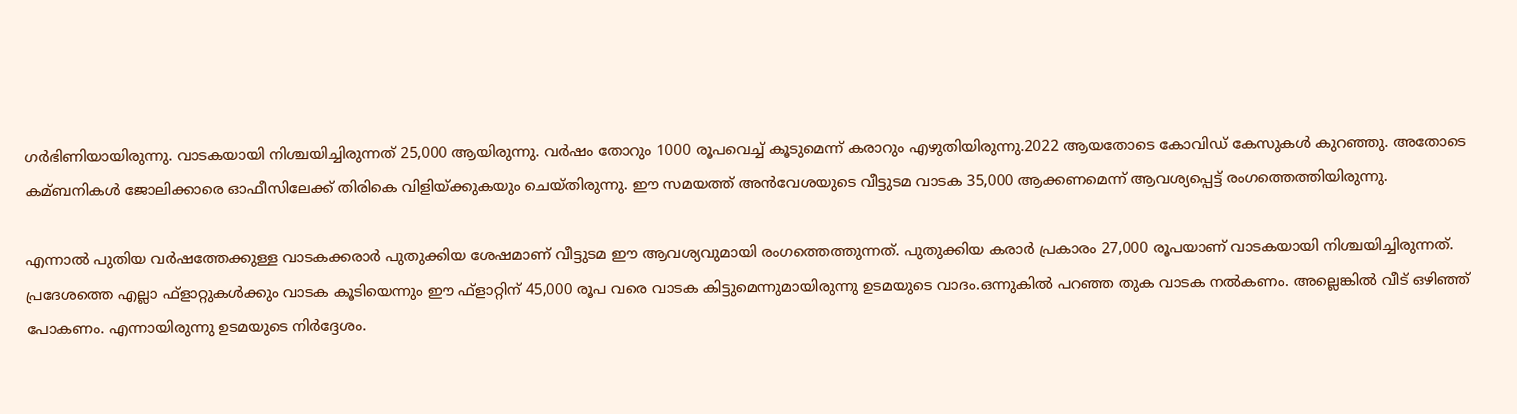ഗര്‍ഭിണിയായിരുന്നു. വാടകയായി നിശ്ചയിച്ചിരുന്നത് 25,000 ആയിരുന്നു. വര്‍ഷം തോറും 1000 രൂപവെച്ച്‌ കൂടുമെന്ന് കരാറും എഴുതിയിരുന്നു.2022 ആയതോടെ കോവിഡ് കേസുകള്‍ കുറഞ്ഞു. അതോടെ കമ്ബനികള്‍ ജോലിക്കാരെ ഓഫീസിലേക്ക് തിരികെ വിളിയ്ക്കുകയും ചെയ്തിരുന്നു. ഈ സമയത്ത് അന്‍വേശയുടെ വീട്ടുടമ വാടക 35,000 ആക്കണമെന്ന് ആവശ്യപ്പെട്ട് രംഗത്തെത്തിയിരുന്നു.

എന്നാല്‍ പുതിയ വര്‍ഷത്തേക്കുള്ള വാടകക്കരാര്‍ പുതുക്കിയ ശേഷമാണ് വീട്ടുടമ ഈ ആവശ്യവുമായി രംഗത്തെത്തുന്നത്. പുതുക്കിയ കരാര്‍ പ്രകാരം 27,000 രൂപയാണ് വാടകയായി നിശ്ചയിച്ചിരുന്നത്. പ്രദേശത്തെ എല്ലാ ഫ്‌ളാറ്റുകള്‍ക്കും വാടക കൂടിയെന്നും ഈ ഫ്‌ളാറ്റിന് 45,000 രൂപ വരെ വാടക കിട്ടുമെന്നുമായിരുന്നു ഉടമയുടെ വാദം.ഒന്നുകില്‍ പറഞ്ഞ തുക വാടക നല്‍കണം. അല്ലെങ്കില്‍ വീട് ഒഴിഞ്ഞ് പോകണം. എന്നായിരുന്നു ഉടമയുടെ നിര്‍ദ്ദേശം.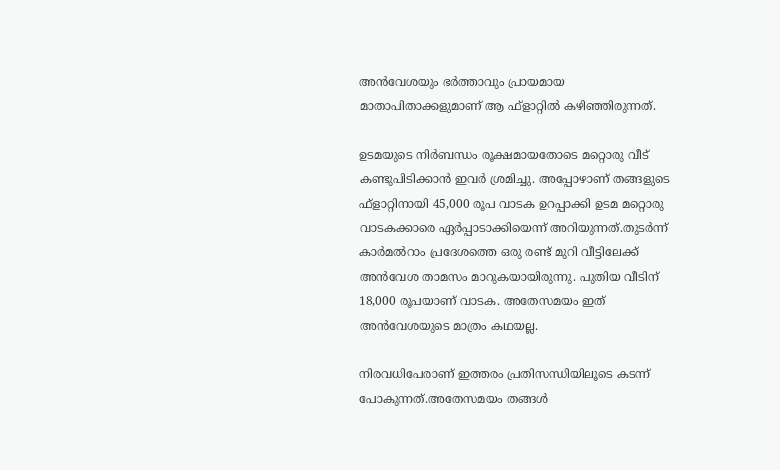അന്‍വേശയും ഭര്‍ത്താവും പ്രായമായ മാതാപിതാക്കളുമാണ് ആ ഫ്‌ളാറ്റില്‍ കഴിഞ്ഞിരുന്നത്.

ഉടമയുടെ നിര്‍ബന്ധം രൂക്ഷമായതോടെ മറ്റൊരു വീട് കണ്ടുപിടിക്കാന്‍ ഇവര്‍ ശ്രമിച്ചു. അപ്പോഴാണ് തങ്ങളുടെ ഫ്‌ളാറ്റിനായി 45,000 രൂപ വാടക ഉറപ്പാക്കി ഉടമ മറ്റൊരു വാടകക്കാരെ ഏര്‍പ്പാടാക്കിയെന്ന് അറിയുന്നത്.തുടര്‍ന്ന് കാര്‍മല്‍റാം പ്രദേശത്തെ ഒരു രണ്ട് മുറി വീട്ടിലേക്ക് അന്‍വേശ താമസം മാറുകയായിരുന്നു. പുതിയ വീടിന് 18,000 രൂപയാണ് വാടക. അതേസമയം ഇത് അന്‍വേശയുടെ മാത്രം കഥയല്ല.

നിരവധിപേരാണ് ഇത്തരം പ്രതിസന്ധിയിലൂടെ കടന്ന് പോകുന്നത്.അതേസമയം തങ്ങള്‍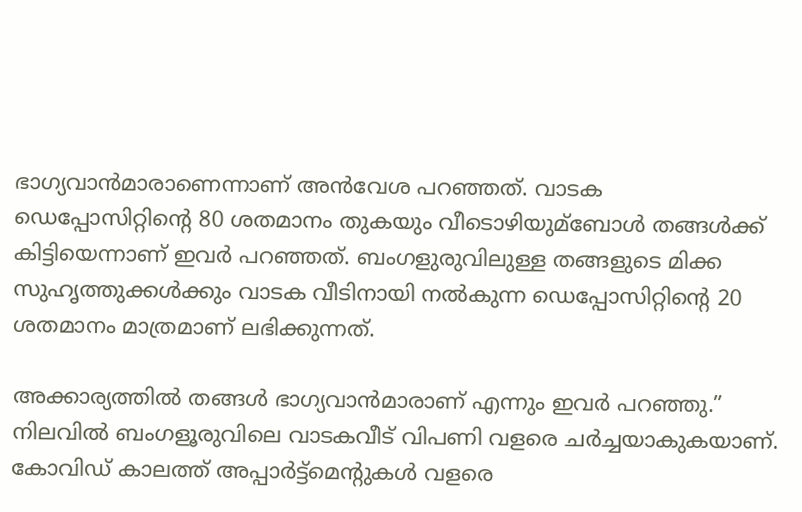ഭാഗ്യവാന്‍മാരാണെന്നാണ് അന്‍വേശ പറഞ്ഞത്. വാടക ഡെപ്പോസിറ്റിന്റെ 80 ശതമാനം തുകയും വീടൊഴിയുമ്ബോള്‍ തങ്ങള്‍ക്ക് കിട്ടിയെന്നാണ് ഇവര്‍ പറഞ്ഞത്. ബംഗളുരുവിലുള്ള തങ്ങളുടെ മിക്ക സുഹൃത്തുക്കള്‍ക്കും വാടക വീടിനായി നല്‍കുന്ന ഡെപ്പോസിറ്റിന്റെ 20 ശതമാനം മാത്രമാണ് ലഭിക്കുന്നത്.

അക്കാര്യത്തില്‍ തങ്ങള്‍ ഭാഗ്യവാന്‍മാരാണ് എന്നും ഇവര്‍ പറഞ്ഞു.” നിലവില്‍ ബംഗളൂരുവിലെ വാടകവീട് വിപണി വളരെ ചര്‍ച്ചയാകുകയാണ്. കോവിഡ് കാലത്ത് അപ്പാര്‍ട്ട്‌മെന്റുകള്‍ വളരെ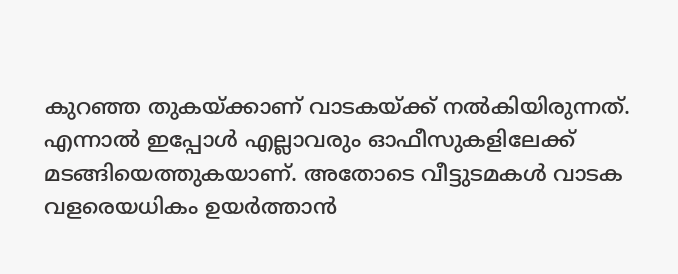കുറഞ്ഞ തുകയ്ക്കാണ് വാടകയ്ക്ക് നല്‍കിയിരുന്നത്. എന്നാല്‍ ഇപ്പോള്‍ എല്ലാവരും ഓഫീസുകളിലേക്ക് മടങ്ങിയെത്തുകയാണ്. അതോടെ വീട്ടുടമകള്‍ വാടക വളരെയധികം ഉയര്‍ത്താന്‍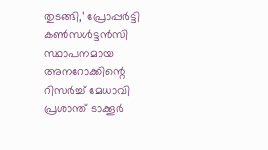തുടങ്ങി,’ പ്രോപ്പര്‍ട്ടി കണ്‍സള്‍ട്ടന്‍സി സ്ഥാപനമായ അനറോക്കിന്റെ റിസര്‍ച്ച്‌ മേധാവി പ്രശാന്ത് ടാക്കൂര്‍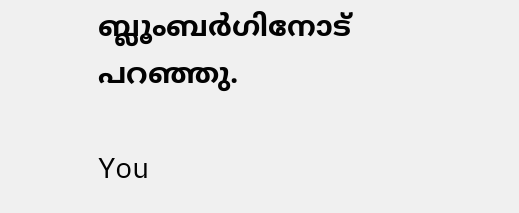ബ്ലൂംബര്‍ഗിനോട് പറഞ്ഞു.

You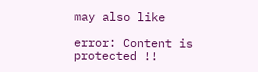may also like

error: Content is protected !!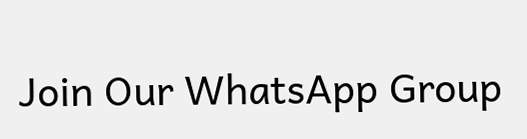Join Our WhatsApp Group